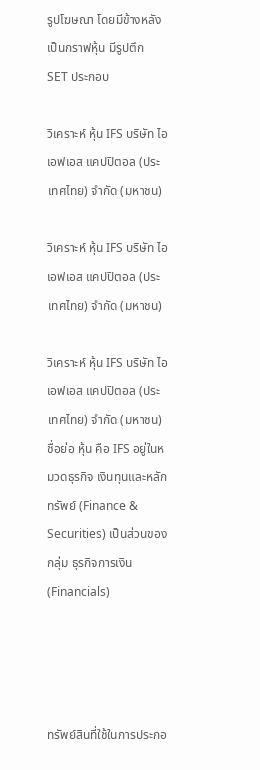รูปโฆษณา โดยมีข้างหลังเป็นกราฟหุ้น มีรูปตึก SET ประกอบ

วิเคราะห์ หุ้น IFS บริษัท ไอเอฟเอส แคปปิตอล (ประเทศไทย) จำกัด (มหาชน)

วิเคราะห์ หุ้น IFS บริษัท ไอเอฟเอส แคปปิตอล (ประเทศไทย) จำกัด (มหาชน)

วิเคราะห์ หุ้น IFS บริษัท ไอเอฟเอส แคปปิตอล (ประเทศไทย) จำกัด (มหาชน) ชื่อย่อ หุ้น คือ IFS อยู่ในหมวดธุรกิจ เงินทุนและหลักทรัพย์ (Finance & Securities) เป็นส่วนของกลุ่ม ธุรกิจการเงิน (Financials)




ทรัพย์สินที่ใช้ในการประกอ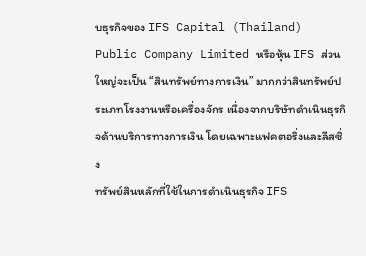บธุรกิจของ IFS Capital (Thailand) Public Company Limited หรือหุ้น IFS ส่วนใหญ่จะเป็น “สินทรัพย์ทางการเงิน” มากกว่าสินทรัพย์ประเภทโรงงานหรือเครื่องจักร เนื่องจากบริษัทดำเนินธุรกิจด้านบริการทางการเงิน โดยเฉพาะแฟคตอริ่งและลีสซิ่ง
ทรัพย์สินหลักที่ใช้ในการดำเนินธุรกิจ IFS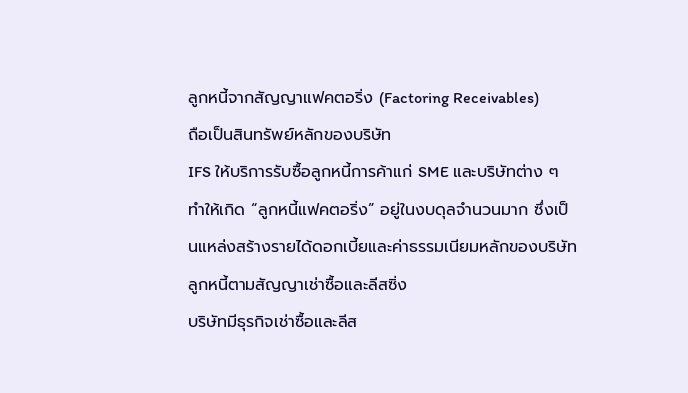ลูกหนี้จากสัญญาแฟคตอริ่ง (Factoring Receivables)
ถือเป็นสินทรัพย์หลักของบริษัท
IFS ให้บริการรับซื้อลูกหนี้การค้าแก่ SME และบริษัทต่าง ๆ ทำให้เกิด “ลูกหนี้แฟคตอริ่ง” อยู่ในงบดุลจำนวนมาก ซึ่งเป็นแหล่งสร้างรายได้ดอกเบี้ยและค่าธรรมเนียมหลักของบริษัท
ลูกหนี้ตามสัญญาเช่าซื้อและลีสซิ่ง
บริษัทมีธุรกิจเช่าซื้อและลีส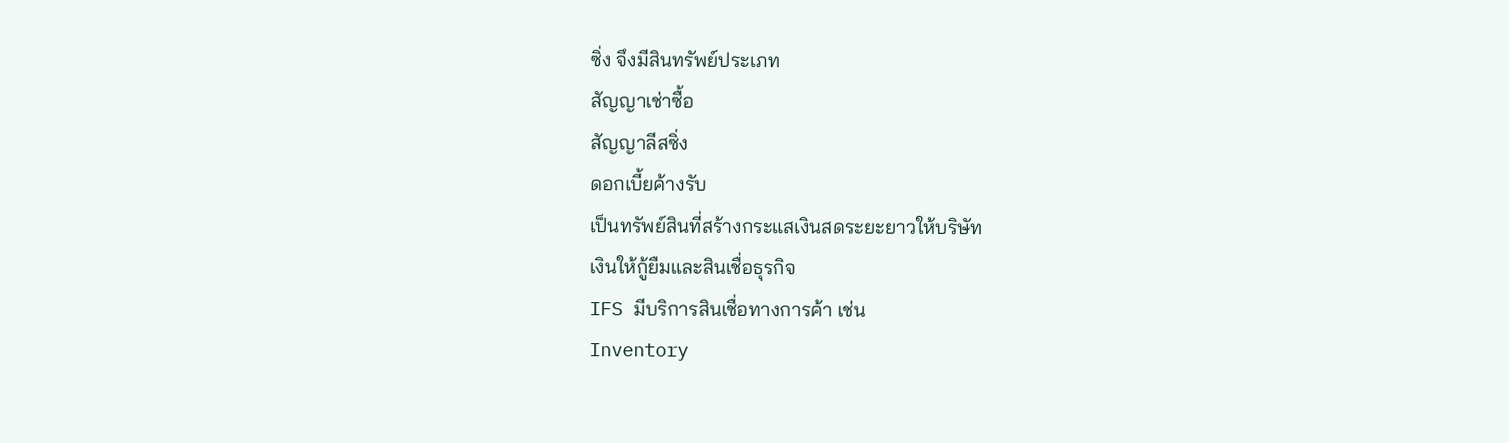ซิ่ง จึงมีสินทรัพย์ประเภท
สัญญาเช่าซื้อ
สัญญาลีสซิ่ง
ดอกเบี้ยค้างรับ
เป็นทรัพย์สินที่สร้างกระแสเงินสดระยะยาวให้บริษัท
เงินให้กู้ยืมและสินเชื่อธุรกิจ
IFS มีบริการสินเชื่อทางการค้า เช่น
Inventory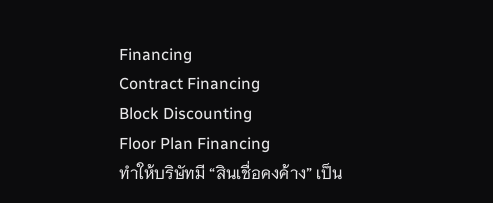Financing
Contract Financing
Block Discounting
Floor Plan Financing
ทำให้บริษัทมี “สินเชื่อคงค้าง” เป็น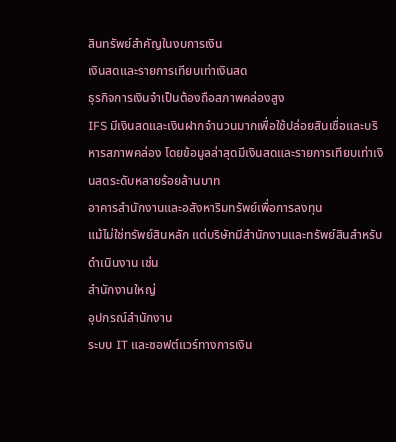สินทรัพย์สำคัญในงบการเงิน
เงินสดและรายการเทียบเท่าเงินสด
ธุรกิจการเงินจำเป็นต้องถือสภาพคล่องสูง
IFS มีเงินสดและเงินฝากจำนวนมากเพื่อใช้ปล่อยสินเชื่อและบริหารสภาพคล่อง โดยข้อมูลล่าสุดมีเงินสดและรายการเทียบเท่าเงินสดระดับหลายร้อยล้านบาท
อาคารสำนักงานและอสังหาริมทรัพย์เพื่อการลงทุน
แม้ไม่ใช่ทรัพย์สินหลัก แต่บริษัทมีสำนักงานและทรัพย์สินสำหรับดำเนินงาน เช่น
สำนักงานใหญ่
อุปกรณ์สำนักงาน
ระบบ IT และซอฟต์แวร์ทางการเงิน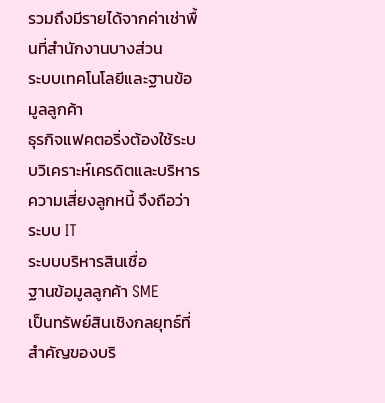รวมถึงมีรายได้จากค่าเช่าพื้นที่สำนักงานบางส่วน
ระบบเทคโนโลยีและฐานข้อมูลลูกค้า
ธุรกิจแฟคตอริ่งต้องใช้ระบบวิเคราะห์เครดิตและบริหารความเสี่ยงลูกหนี้ จึงถือว่า
ระบบ IT
ระบบบริหารสินเชื่อ
ฐานข้อมูลลูกค้า SME
เป็นทรัพย์สินเชิงกลยุทธ์ที่สำคัญของบริ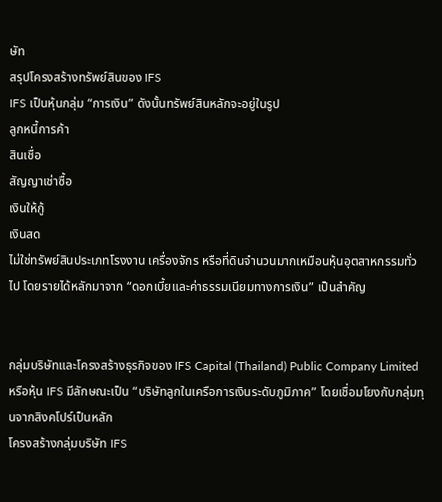ษัท
สรุปโครงสร้างทรัพย์สินของ IFS
IFS เป็นหุ้นกลุ่ม “การเงิน” ดังนั้นทรัพย์สินหลักจะอยู่ในรูป
ลูกหนี้การค้า
สินเชื่อ
สัญญาเช่าซื้อ
เงินให้กู้
เงินสด
ไม่ใช่ทรัพย์สินประเภทโรงงาน เครื่องจักร หรือที่ดินจำนวนมากเหมือนหุ้นอุตสาหกรรมทั่วไป โดยรายได้หลักมาจาก “ดอกเบี้ยและค่าธรรมเนียมทางการเงิน” เป็นสำคัญ


กลุ่มบริษัทและโครงสร้างธุรกิจของ IFS Capital (Thailand) Public Company Limited หรือหุ้น IFS มีลักษณะเป็น “บริษัทลูกในเครือการเงินระดับภูมิภาค” โดยเชื่อมโยงกับกลุ่มทุนจากสิงคโปร์เป็นหลัก
โครงสร้างกลุ่มบริษัท IFS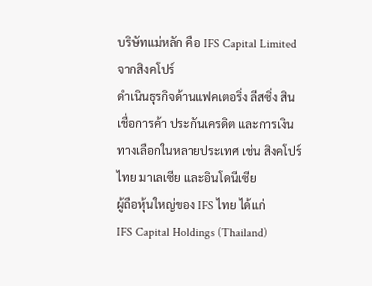บริษัทแม่หลัก คือ IFS Capital Limited จากสิงคโปร์
ดำเนินธุรกิจด้านแฟคเตอริ่ง ลีสซิ่ง สินเชื่อการค้า ประกันเครดิต และการเงินทางเลือกในหลายประเทศ เช่น สิงคโปร์ ไทย มาเลเซีย และอินโดนีเซีย
ผู้ถือหุ้นใหญ่ของ IFS ไทย ได้แก่
IFS Capital Holdings (Thailand)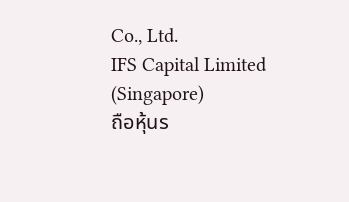Co., Ltd.
IFS Capital Limited (Singapore)
ถือหุ้นร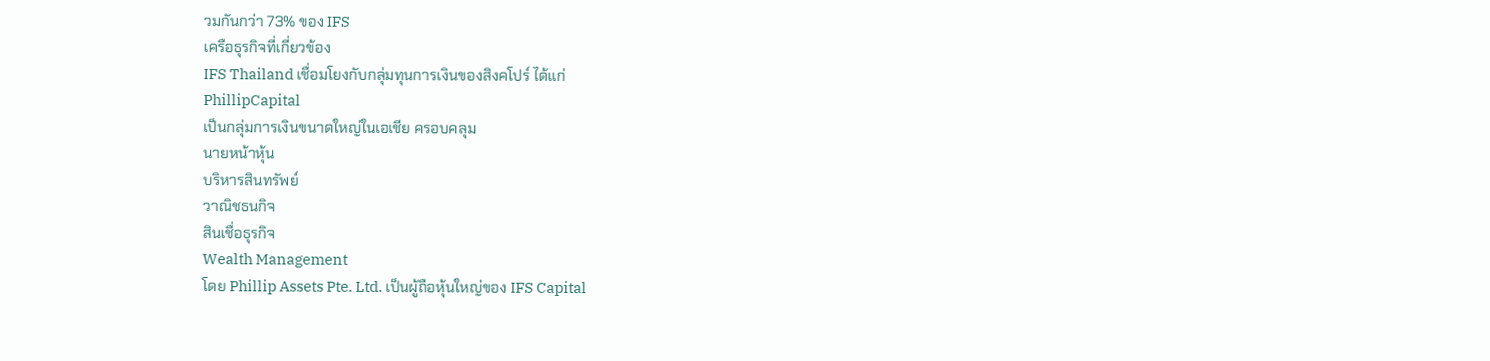วมกันกว่า 73% ของ IFS
เครือธุรกิจที่เกี่ยวข้อง
IFS Thailand เชื่อมโยงกับกลุ่มทุนการเงินของสิงคโปร์ ได้แก่
PhillipCapital
เป็นกลุ่มการเงินขนาดใหญ่ในเอเชีย ครอบคลุม
นายหน้าหุ้น
บริหารสินทรัพย์
วาณิชธนกิจ
สินเชื่อธุรกิจ
Wealth Management
โดย Phillip Assets Pte. Ltd. เป็นผู้ถือหุ้นใหญ่ของ IFS Capital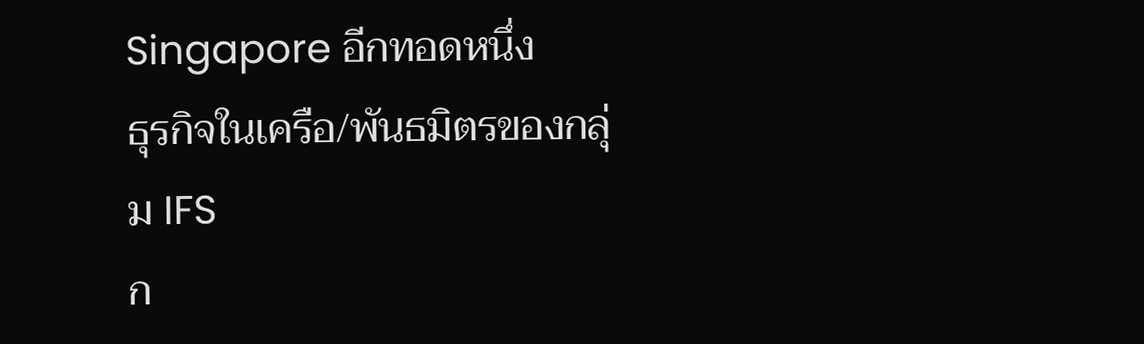Singapore อีกทอดหนึ่ง
ธุรกิจในเครือ/พันธมิตรของกลุ่ม IFS
ก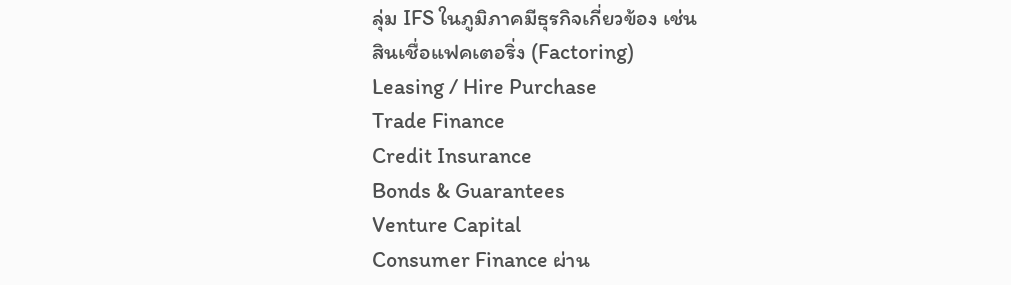ลุ่ม IFS ในภูมิภาคมีธุรกิจเกี่ยวข้อง เช่น
สินเชื่อแฟคเตอริ่ง (Factoring)
Leasing / Hire Purchase
Trade Finance
Credit Insurance
Bonds & Guarantees
Venture Capital
Consumer Finance ผ่าน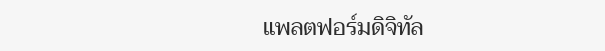แพลตฟอร์มดิจิทัล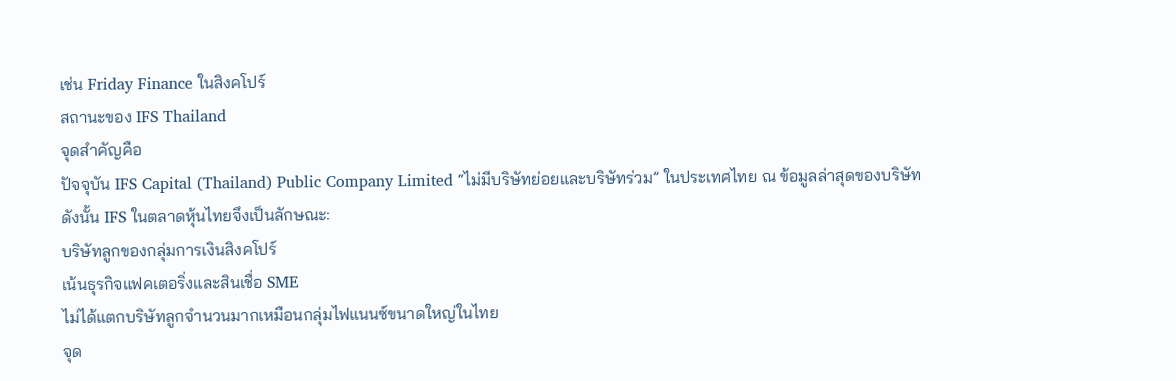เช่น Friday Finance ในสิงคโปร์
สถานะของ IFS Thailand
จุดสำคัญคือ
ปัจจุบัน IFS Capital (Thailand) Public Company Limited “ไม่มีบริษัทย่อยและบริษัทร่วม” ในประเทศไทย ณ ข้อมูลล่าสุดของบริษัท
ดังนั้น IFS ในตลาดหุ้นไทยจึงเป็นลักษณะ:
บริษัทลูกของกลุ่มการเงินสิงคโปร์
เน้นธุรกิจแฟคเตอริ่งและสินเชื่อ SME
ไม่ได้แตกบริษัทลูกจำนวนมากเหมือนกลุ่มไฟแนนซ์ขนาดใหญ่ในไทย
จุด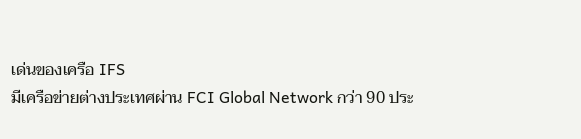เด่นของเครือ IFS
มีเครือข่ายต่างประเทศผ่าน FCI Global Network กว่า 90 ประ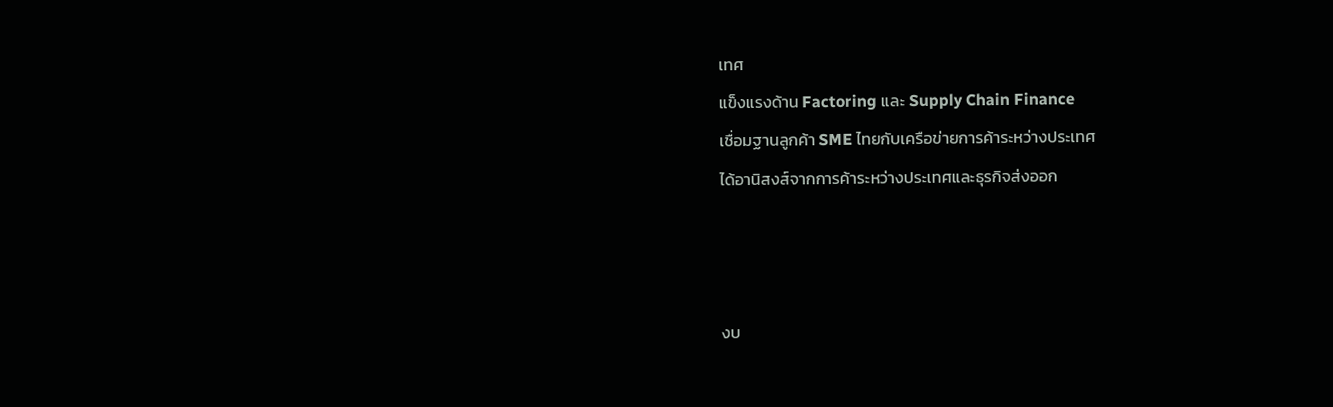เทศ
แข็งแรงด้าน Factoring และ Supply Chain Finance
เชื่อมฐานลูกค้า SME ไทยกับเครือข่ายการค้าระหว่างประเทศ
ได้อานิสงส์จากการค้าระหว่างประเทศและธุรกิจส่งออก



งบ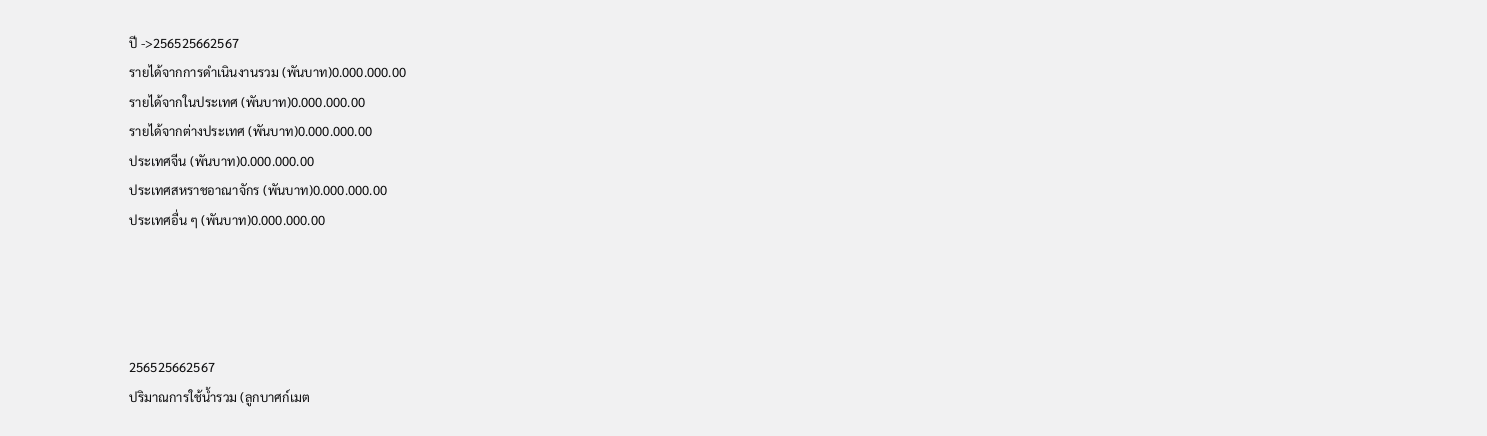ปี ->256525662567
รายได้จากการดำเนินงานรวม (พันบาท)0.000.000.00
รายได้จากในประเทศ (พันบาท)0.000.000.00
รายได้จากต่างประเทศ (พันบาท)0.000.000.00
ประเทศจีน (พันบาท)0.000.000.00
ประเทศสหราชอาณาจักร (พันบาท)0.000.000.00
ประเทศอื่น ๆ (พันบาท)0.000.000.00




256525662567
ปริมาณการใช้น้ำรวม (ลูกบาศก์เมต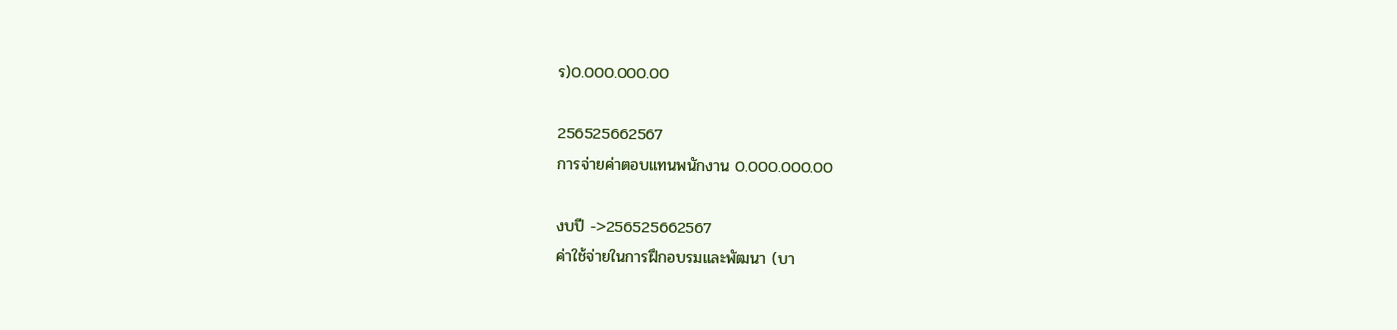ร)0.000.000.00

256525662567
การจ่ายค่าตอบแทนพนักงาน 0.000.000.00

งบปี ->256525662567
ค่าใช้จ่ายในการฝึกอบรมและพัฒนา (บา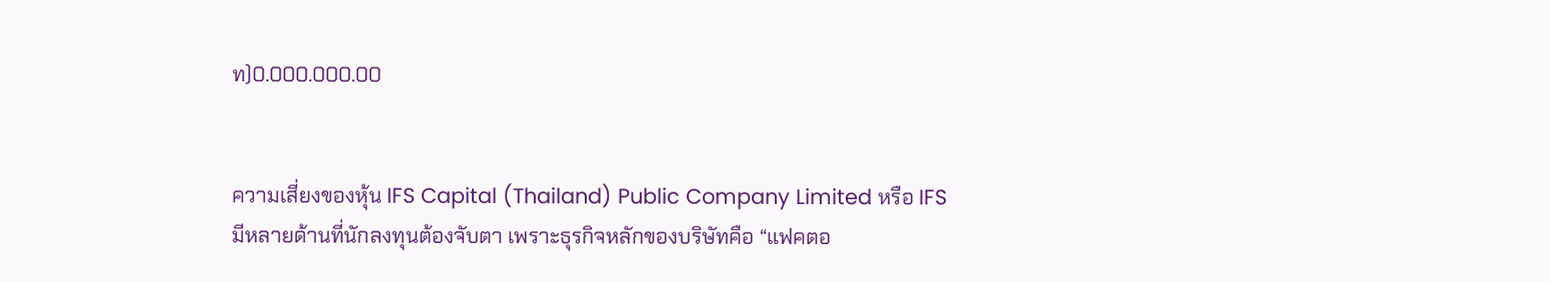ท)0.000.000.00


ความเสี่ยงของหุ้น IFS Capital (Thailand) Public Company Limited หรือ IFS มีหลายด้านที่นักลงทุนต้องจับตา เพราะธุรกิจหลักของบริษัทคือ “แฟคตอ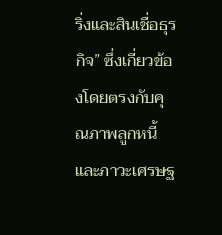ริ่งและสินเชื่อธุรกิจ” ซึ่งเกี่ยวข้องโดยตรงกับคุณภาพลูกหนี้และภาวะเศรษฐ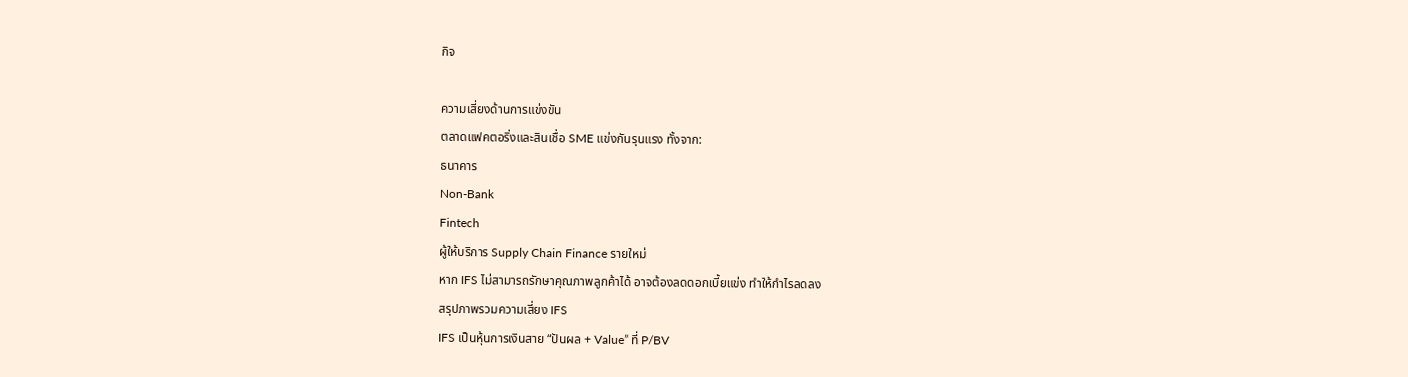กิจ

ความเสี่ยงด้านการแข่งขัน
ตลาดแฟคตอริ่งและสินเชื่อ SME แข่งกันรุนแรง ทั้งจาก:
ธนาคาร
Non-Bank
Fintech
ผู้ให้บริการ Supply Chain Finance รายใหม่
หาก IFS ไม่สามารถรักษาคุณภาพลูกค้าได้ อาจต้องลดดอกเบี้ยแข่ง ทำให้กำไรลดลง
สรุปภาพรวมความเสี่ยง IFS
IFS เป็นหุ้นการเงินสาย “ปันผล + Value” ที่ P/BV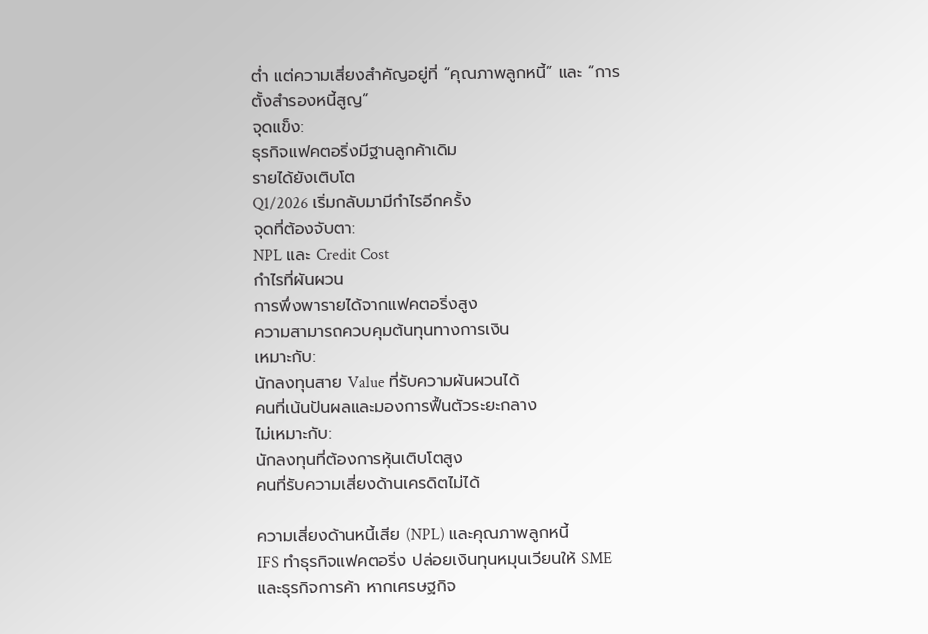ต่ำ แต่ความเสี่ยงสำคัญอยู่ที่ “คุณภาพลูกหนี้” และ “การตั้งสำรองหนี้สูญ”
จุดแข็ง:
ธุรกิจแฟคตอริ่งมีฐานลูกค้าเดิม
รายได้ยังเติบโต
Q1/2026 เริ่มกลับมามีกำไรอีกครั้ง
จุดที่ต้องจับตา:
NPL และ Credit Cost
กำไรที่ผันผวน
การพึ่งพารายได้จากแฟคตอริ่งสูง
ความสามารถควบคุมต้นทุนทางการเงิน
เหมาะกับ:
นักลงทุนสาย Value ที่รับความผันผวนได้
คนที่เน้นปันผลและมองการฟื้นตัวระยะกลาง
ไม่เหมาะกับ:
นักลงทุนที่ต้องการหุ้นเติบโตสูง
คนที่รับความเสี่ยงด้านเครดิตไม่ได้

ความเสี่ยงด้านหนี้เสีย (NPL) และคุณภาพลูกหนี้
IFS ทำธุรกิจแฟคตอริ่ง ปล่อยเงินทุนหมุนเวียนให้ SME และธุรกิจการค้า หากเศรษฐกิจ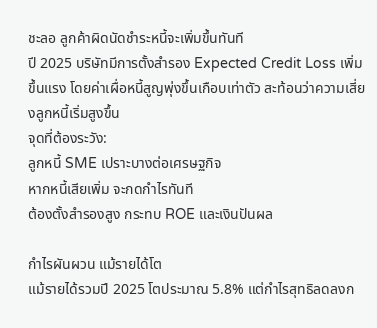ชะลอ ลูกค้าผิดนัดชำระหนี้จะเพิ่มขึ้นทันที
ปี 2025 บริษัทมีการตั้งสำรอง Expected Credit Loss เพิ่มขึ้นแรง โดยค่าเผื่อหนี้สูญพุ่งขึ้นเกือบเท่าตัว สะท้อนว่าความเสี่ยงลูกหนี้เริ่มสูงขึ้น
จุดที่ต้องระวัง:
ลูกหนี้ SME เปราะบางต่อเศรษฐกิจ
หากหนี้เสียเพิ่ม จะกดกำไรทันที
ต้องตั้งสำรองสูง กระทบ ROE และเงินปันผล

กำไรผันผวน แม้รายได้โต
แม้รายได้รวมปี 2025 โตประมาณ 5.8% แต่กำไรสุทธิลดลงก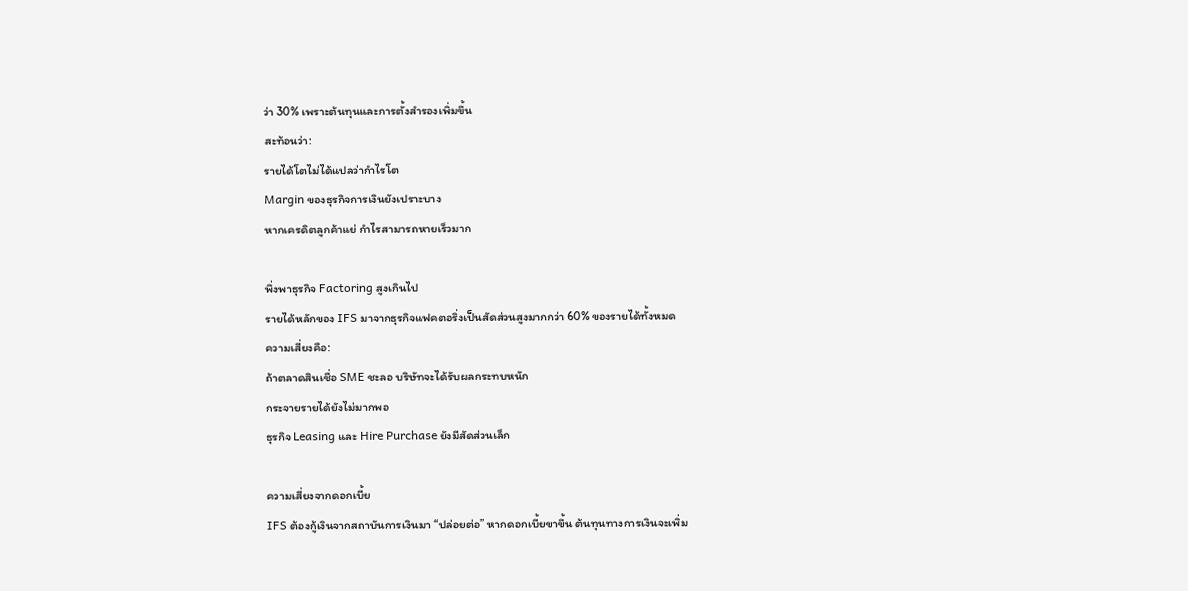ว่า 30% เพราะต้นทุนและการตั้งสำรองเพิ่มขึ้น
สะท้อนว่า:
รายได้โตไม่ได้แปลว่ากำไรโต
Margin ของธุรกิจการเงินยังเปราะบาง
หากเครดิตลูกค้าแย่ กำไรสามารถหายเร็วมาก

พึ่งพาธุรกิจ Factoring สูงเกินไป
รายได้หลักของ IFS มาจากธุรกิจแฟคตอริ่งเป็นสัดส่วนสูงมากกว่า 60% ของรายได้ทั้งหมด
ความเสี่ยงคือ:
ถ้าตลาดสินเชื่อ SME ชะลอ บริษัทจะได้รับผลกระทบหนัก
กระจายรายได้ยังไม่มากพอ
ธุรกิจ Leasing และ Hire Purchase ยังมีสัดส่วนเล็ก

ความเสี่ยงจากดอกเบี้ย
IFS ต้องกู้เงินจากสถาบันการเงินมา “ปล่อยต่อ” หากดอกเบี้ยขาขึ้น ต้นทุนทางการเงินจะเพิ่ม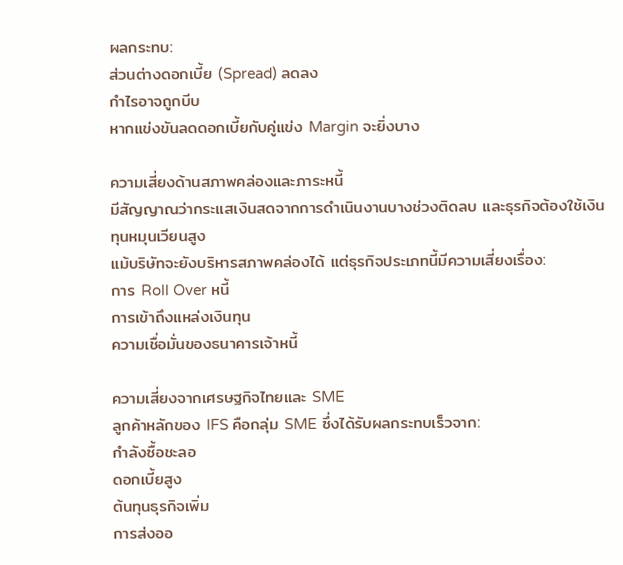ผลกระทบ:
ส่วนต่างดอกเบี้ย (Spread) ลดลง
กำไรอาจถูกบีบ
หากแข่งขันลดดอกเบี้ยกับคู่แข่ง Margin จะยิ่งบาง

ความเสี่ยงด้านสภาพคล่องและภาระหนี้
มีสัญญาณว่ากระแสเงินสดจากการดำเนินงานบางช่วงติดลบ และธุรกิจต้องใช้เงินทุนหมุนเวียนสูง
แม้บริษัทจะยังบริหารสภาพคล่องได้ แต่ธุรกิจประเภทนี้มีความเสี่ยงเรื่อง:
การ Roll Over หนี้
การเข้าถึงแหล่งเงินทุน
ความเชื่อมั่นของธนาคารเจ้าหนี้

ความเสี่ยงจากเศรษฐกิจไทยและ SME
ลูกค้าหลักของ IFS คือกลุ่ม SME ซึ่งได้รับผลกระทบเร็วจาก:
กำลังซื้อชะลอ
ดอกเบี้ยสูง
ต้นทุนธุรกิจเพิ่ม
การส่งออ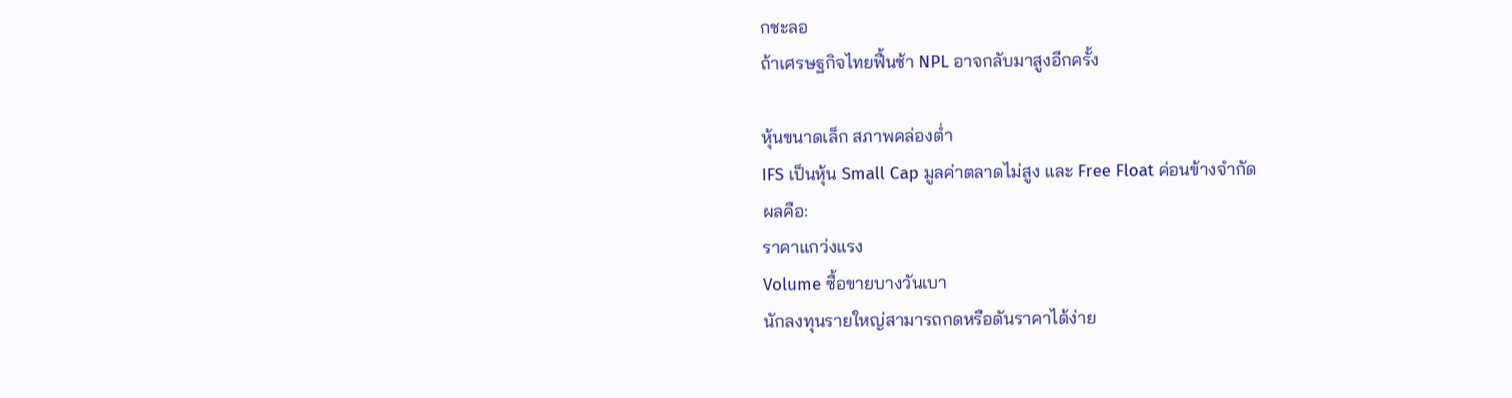กชะลอ
ถ้าเศรษฐกิจไทยฟื้นช้า NPL อาจกลับมาสูงอีกครั้ง

หุ้นขนาดเล็ก สภาพคล่องต่ำ
IFS เป็นหุ้น Small Cap มูลค่าตลาดไม่สูง และ Free Float ค่อนข้างจำกัด
ผลคือ:
ราคาแกว่งแรง
Volume ซื้อขายบางวันเบา
นักลงทุนรายใหญ่สามารถกดหรือดันราคาได้ง่าย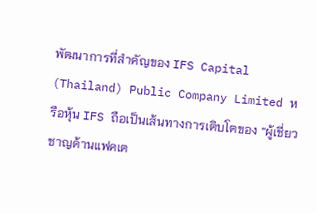พัฒนาการที่สำคัญของ IFS Capital (Thailand) Public Company Limited หรือหุ้น IFS ถือเป็นเส้นทางการเติบโตของ “ผู้เชี่ยวชาญด้านแฟคเต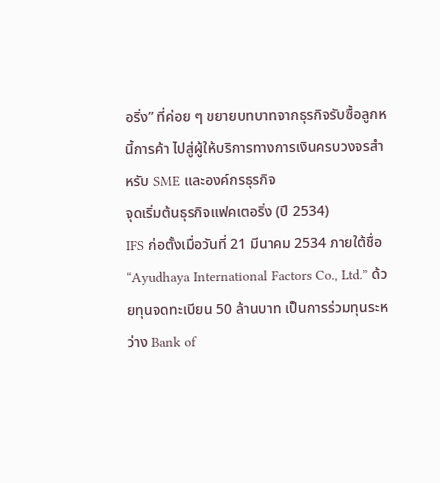อริ่ง” ที่ค่อย ๆ ขยายบทบาทจากธุรกิจรับซื้อลูกหนี้การค้า ไปสู่ผู้ให้บริการทางการเงินครบวงจรสำหรับ SME และองค์กรธุรกิจ
จุดเริ่มต้นธุรกิจแฟคเตอริ่ง (ปี 2534)
IFS ก่อตั้งเมื่อวันที่ 21 มีนาคม 2534 ภายใต้ชื่อ “Ayudhaya International Factors Co., Ltd.” ด้วยทุนจดทะเบียน 50 ล้านบาท เป็นการร่วมทุนระหว่าง Bank of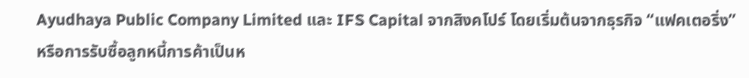Ayudhaya Public Company Limited และ IFS Capital จากสิงคโปร์ โดยเริ่มต้นจากธุรกิจ “แฟคเตอริ่ง” หรือการรับซื้อลูกหนี้การค้าเป็นห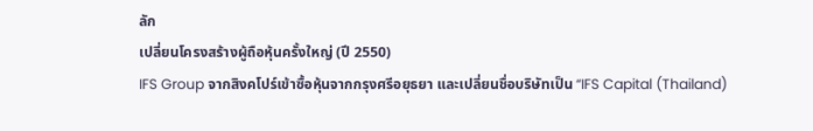ลัก
เปลี่ยนโครงสร้างผู้ถือหุ้นครั้งใหญ่ (ปี 2550)
IFS Group จากสิงคโปร์เข้าซื้อหุ้นจากกรุงศรีอยุธยา และเปลี่ยนชื่อบริษัทเป็น “IFS Capital (Thailand)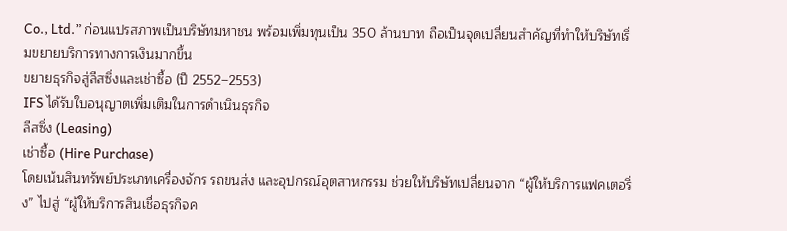Co., Ltd.” ก่อนแปรสภาพเป็นบริษัทมหาชน พร้อมเพิ่มทุนเป็น 350 ล้านบาท ถือเป็นจุดเปลี่ยนสำคัญที่ทำให้บริษัทเริ่มขยายบริการทางการเงินมากขึ้น
ขยายธุรกิจสู่ลีสซิ่งและเช่าซื้อ (ปี 2552–2553)
IFS ได้รับใบอนุญาตเพิ่มเติมในการดำเนินธุรกิจ
ลีสซิ่ง (Leasing)
เช่าซื้อ (Hire Purchase)
โดยเน้นสินทรัพย์ประเภทเครื่องจักร รถขนส่ง และอุปกรณ์อุตสาหกรรม ช่วยให้บริษัทเปลี่ยนจาก “ผู้ให้บริการแฟคเตอริ่ง” ไปสู่ “ผู้ให้บริการสินเชื่อธุรกิจค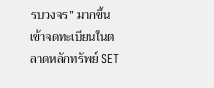รบวงจร” มากขึ้น
เข้าจดทะเบียนในตลาดหลักทรัพย์ SET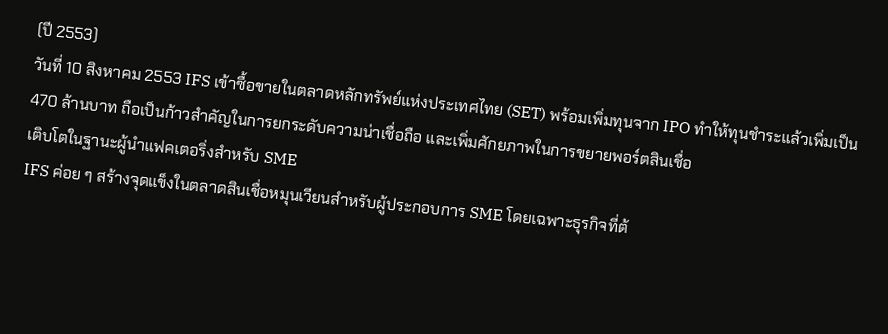(ปี 2553)
วันที่ 10 สิงหาคม 2553 IFS เข้าซื้อขายในตลาดหลักทรัพย์แห่งประเทศไทย (SET) พร้อมเพิ่มทุนจาก IPO ทำให้ทุนชำระแล้วเพิ่มเป็น 470 ล้านบาท ถือเป็นก้าวสำคัญในการยกระดับความน่าเชื่อถือ และเพิ่มศักยภาพในการขยายพอร์ตสินเชื่อ
เติบโตในฐานะผู้นำแฟคเตอริ่งสำหรับ SME
IFS ค่อย ๆ สร้างจุดแข็งในตลาดสินเชื่อหมุนเวียนสำหรับผู้ประกอบการ SME โดยเฉพาะธุรกิจที่ต้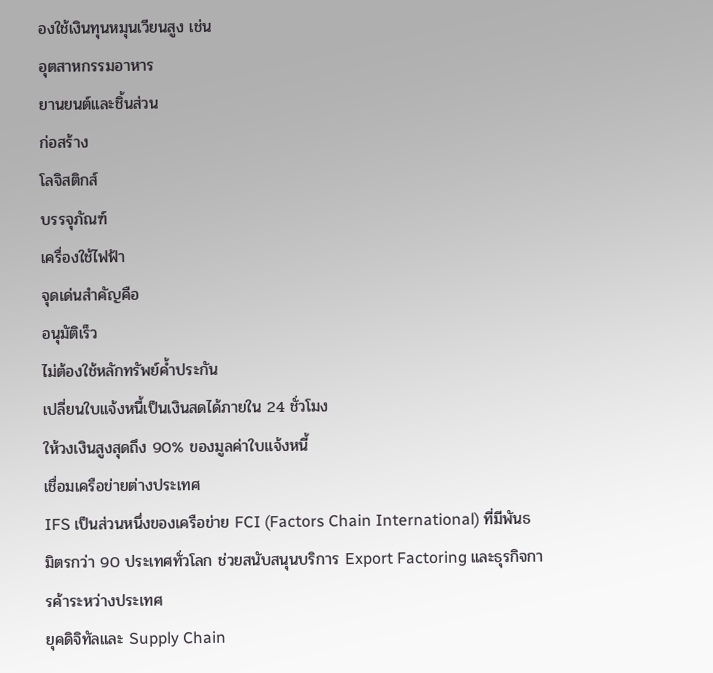องใช้เงินทุนหมุนเวียนสูง เช่น
อุตสาหกรรมอาหาร
ยานยนต์และชิ้นส่วน
ก่อสร้าง
โลจิสติกส์
บรรจุภัณฑ์
เครื่องใช้ไฟฟ้า
จุดเด่นสำคัญคือ
อนุมัติเร็ว
ไม่ต้องใช้หลักทรัพย์ค้ำประกัน
เปลี่ยนใบแจ้งหนี้เป็นเงินสดได้ภายใน 24 ชั่วโมง
ให้วงเงินสูงสุดถึง 90% ของมูลค่าใบแจ้งหนี้
เชื่อมเครือข่ายต่างประเทศ
IFS เป็นส่วนหนึ่งของเครือข่าย FCI (Factors Chain International) ที่มีพันธมิตรกว่า 90 ประเทศทั่วโลก ช่วยสนับสนุนบริการ Export Factoring และธุรกิจการค้าระหว่างประเทศ
ยุคดิจิทัลและ Supply Chain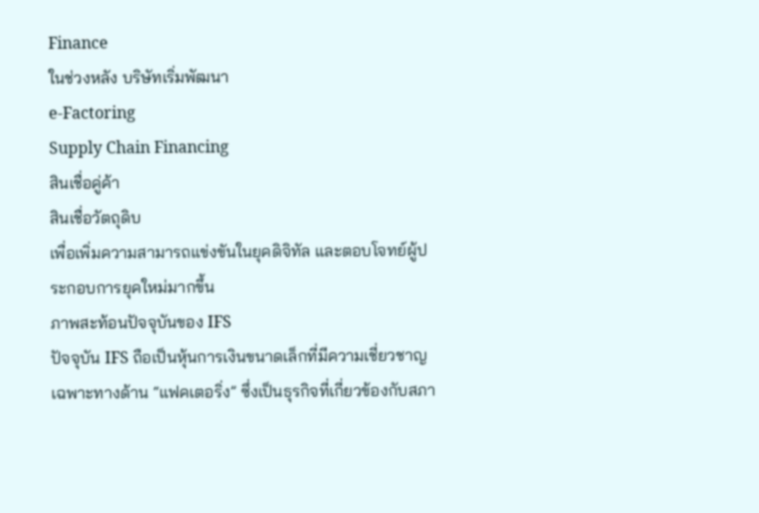Finance
ในช่วงหลัง บริษัทเริ่มพัฒนา
e-Factoring
Supply Chain Financing
สินเชื่อคู่ค้า
สินเชื่อวัตถุดิบ
เพื่อเพิ่มความสามารถแข่งขันในยุคดิจิทัล และตอบโจทย์ผู้ประกอบการยุคใหม่มากขึ้น
ภาพสะท้อนปัจจุบันของ IFS
ปัจจุบัน IFS ถือเป็นหุ้นการเงินขนาดเล็กที่มีความเชี่ยวชาญเฉพาะทางด้าน “แฟคเตอริ่ง” ซึ่งเป็นธุรกิจที่เกี่ยวข้องกับสภา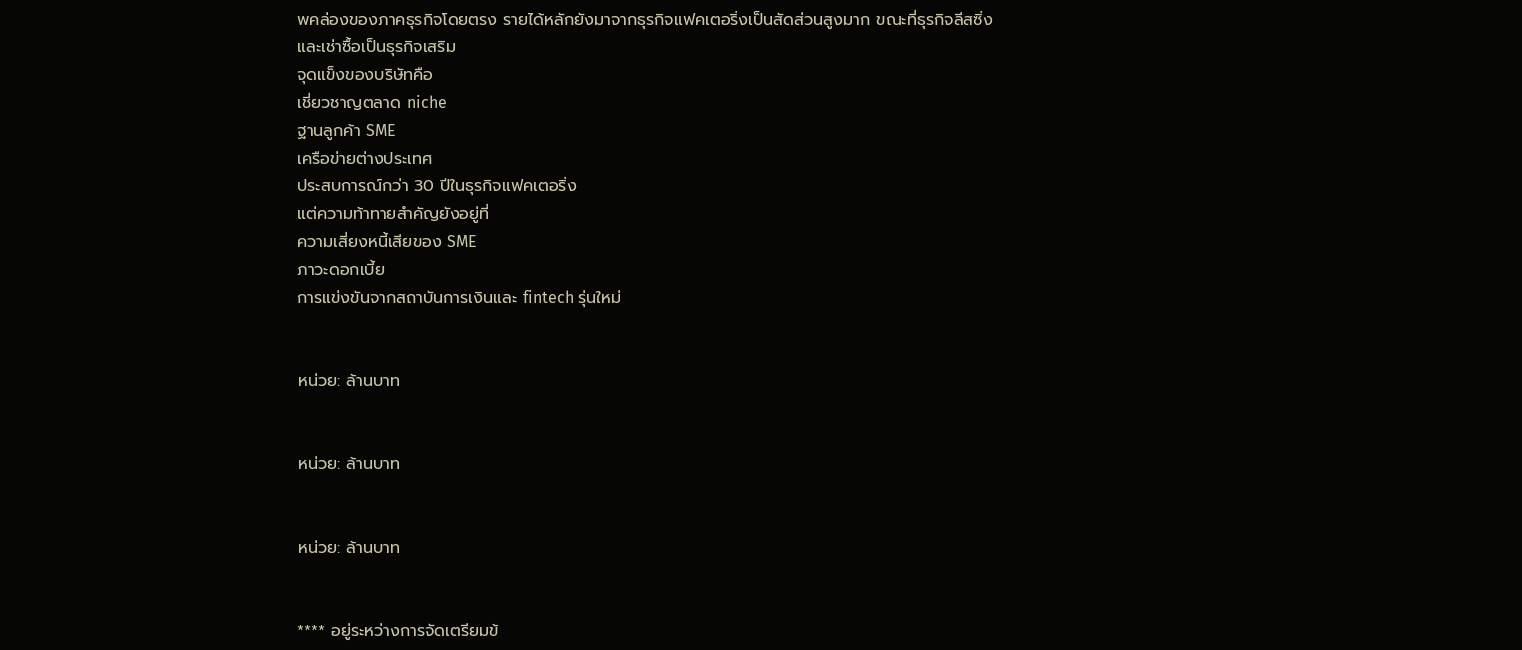พคล่องของภาคธุรกิจโดยตรง รายได้หลักยังมาจากธุรกิจแฟคเตอริ่งเป็นสัดส่วนสูงมาก ขณะที่ธุรกิจลีสซิ่งและเช่าซื้อเป็นธุรกิจเสริม
จุดแข็งของบริษัทคือ
เชี่ยวชาญตลาด niche
ฐานลูกค้า SME
เครือข่ายต่างประเทศ
ประสบการณ์กว่า 30 ปีในธุรกิจแฟคเตอริ่ง
แต่ความท้าทายสำคัญยังอยู่ที่
ความเสี่ยงหนี้เสียของ SME
ภาวะดอกเบี้ย
การแข่งขันจากสถาบันการเงินและ fintech รุ่นใหม่


หน่วย: ล้านบาท


หน่วย: ล้านบาท


หน่วย: ล้านบาท


**** อยู่ระหว่างการจัดเตรียมข้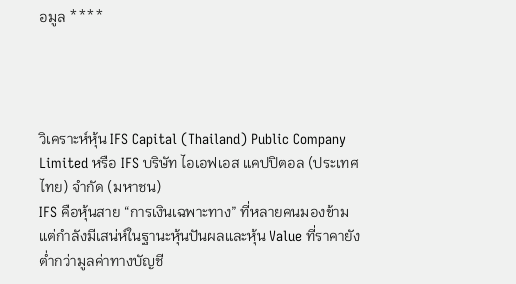อมูล ****




วิเคราะห์หุ้น IFS Capital (Thailand) Public Company Limited หรือ IFS บริษัท ไอเอฟเอส แคปปิตอล (ประเทศไทย) จำกัด (มหาชน)
IFS คือหุ้นสาย “การเงินเฉพาะทาง” ที่หลายคนมองข้าม แต่กำลังมีเสน่ห์ในฐานะหุ้นปันผลและหุ้น Value ที่ราคายังต่ำกว่ามูลค่าทางบัญชี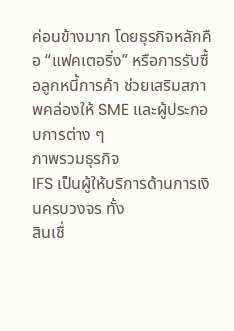ค่อนข้างมาก โดยธุรกิจหลักคือ “แฟคเตอริ่ง” หรือการรับซื้อลูกหนี้การค้า ช่วยเสริมสภาพคล่องให้ SME และผู้ประกอบการต่าง ๆ
ภาพรวมธุรกิจ
IFS เป็นผู้ให้บริการด้านการเงินครบวงจร ทั้ง
สินเชื่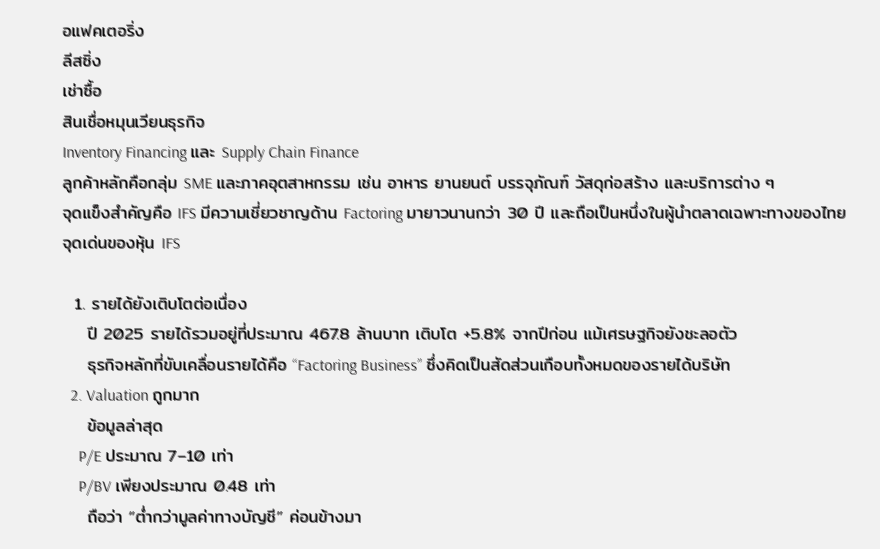อแฟคเตอริ่ง
ลีสซิ่ง
เช่าซื้อ
สินเชื่อหมุนเวียนธุรกิจ
Inventory Financing และ Supply Chain Finance
ลูกค้าหลักคือกลุ่ม SME และภาคอุตสาหกรรม เช่น อาหาร ยานยนต์ บรรจุภัณฑ์ วัสดุก่อสร้าง และบริการต่าง ๆ
จุดแข็งสำคัญคือ IFS มีความเชี่ยวชาญด้าน Factoring มายาวนานกว่า 30 ปี และถือเป็นหนึ่งในผู้นำตลาดเฉพาะทางของไทย
จุดเด่นของหุ้น IFS

  1. รายได้ยังเติบโตต่อเนื่อง
    ปี 2025 รายได้รวมอยู่ที่ประมาณ 467.8 ล้านบาท เติบโต +5.8% จากปีก่อน แม้เศรษฐกิจยังชะลอตัว
    ธุรกิจหลักที่ขับเคลื่อนรายได้คือ “Factoring Business” ซึ่งคิดเป็นสัดส่วนเกือบทั้งหมดของรายได้บริษัท
  2. Valuation ถูกมาก
    ข้อมูลล่าสุด
    P/E ประมาณ 7–10 เท่า
    P/BV เพียงประมาณ 0.48 เท่า
    ถือว่า “ต่ำกว่ามูลค่าทางบัญชี” ค่อนข้างมา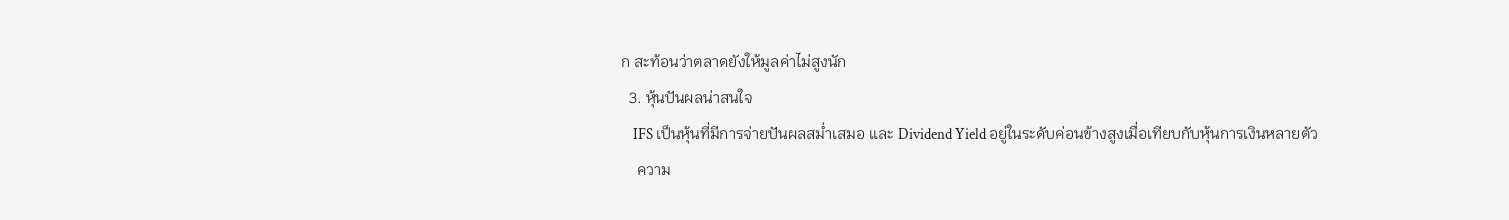ก สะท้อนว่าตลาดยังให้มูลค่าไม่สูงนัก
  3. หุ้นปันผลน่าสนใจ
    IFS เป็นหุ้นที่มีการจ่ายปันผลสม่ำเสมอ และ Dividend Yield อยู่ในระดับค่อนข้างสูงเมื่อเทียบกับหุ้นการเงินหลายตัว
    ความ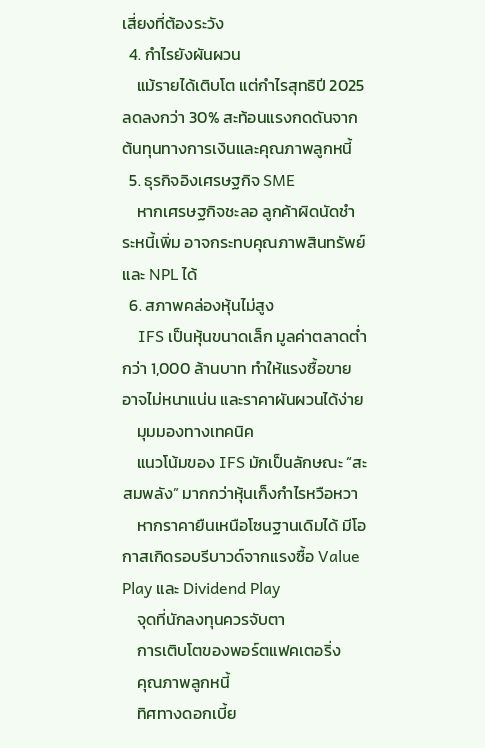เสี่ยงที่ต้องระวัง
  4. กำไรยังผันผวน
    แม้รายได้เติบโต แต่กำไรสุทธิปี 2025 ลดลงกว่า 30% สะท้อนแรงกดดันจากต้นทุนทางการเงินและคุณภาพลูกหนี้
  5. ธุรกิจอิงเศรษฐกิจ SME
    หากเศรษฐกิจชะลอ ลูกค้าผิดนัดชำระหนี้เพิ่ม อาจกระทบคุณภาพสินทรัพย์และ NPL ได้
  6. สภาพคล่องหุ้นไม่สูง
    IFS เป็นหุ้นขนาดเล็ก มูลค่าตลาดต่ำกว่า 1,000 ล้านบาท ทำให้แรงซื้อขายอาจไม่หนาแน่น และราคาผันผวนได้ง่าย
    มุมมองทางเทคนิค
    แนวโน้มของ IFS มักเป็นลักษณะ “สะสมพลัง” มากกว่าหุ้นเก็งกำไรหวือหวา
    หากราคายืนเหนือโซนฐานเดิมได้ มีโอกาสเกิดรอบรีบาวด์จากแรงซื้อ Value Play และ Dividend Play
    จุดที่นักลงทุนควรจับตา
    การเติบโตของพอร์ตแฟคเตอริ่ง
    คุณภาพลูกหนี้
    ทิศทางดอกเบี้ย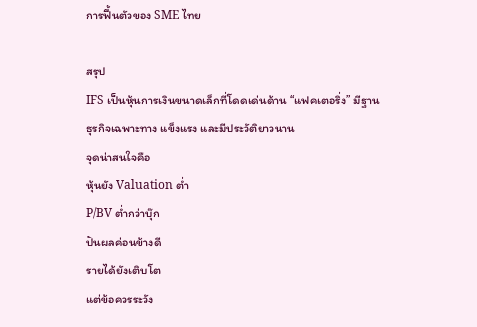การฟื้นตัวของ SME ไทย

สรุป
IFS เป็นหุ้นการเงินขนาดเล็กที่โดดเด่นด้าน “แฟคเตอริ่ง” มีฐานธุรกิจเฉพาะทาง แข็งแรง และมีประวัติยาวนาน
จุดน่าสนใจคือ
หุ้นยัง Valuation ต่ำ
P/BV ต่ำกว่าบุ๊ก
ปันผลค่อนข้างดี
รายได้ยังเติบโต
แต่ข้อควรระวัง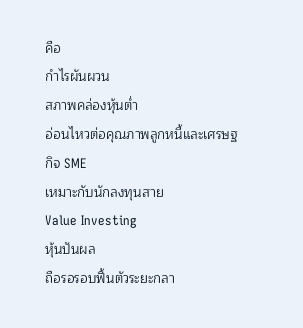คือ
กำไรผันผวน
สภาพคล่องหุ้นต่ำ
อ่อนไหวต่อคุณภาพลูกหนี้และเศรษฐกิจ SME
เหมาะกับนักลงทุนสาย
Value Investing
หุ้นปันผล
ถือรอรอบฟื้นตัวระยะกลา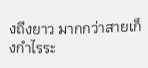งถึงยาว มากกว่าสายเก็งกำไรระ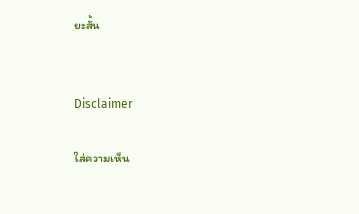ยะสั้น


Disclaimer

ใส่ความเห็น